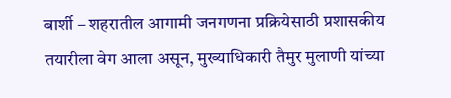बार्शी – शहरातील आगामी जनगणना प्रक्रियेसाठी प्रशासकीय तयारीला वेग आला असून, मुख्याधिकारी तैमुर मुलाणी यांच्या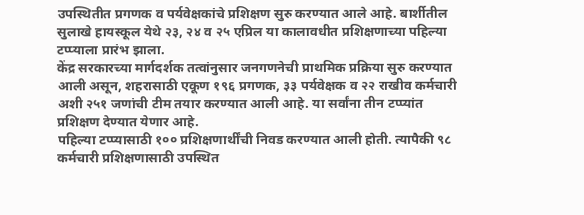उपस्थितीत प्रगणक व पर्यवेक्षकांचे प्रशिक्षण सुरु करण्यात आले आहे. बार्शीतील सुलाखे हायस्कूल येथे २३, २४ व २५ एप्रिल या कालावधीत प्रशिक्षणाच्या पहिल्या टप्प्याला प्रारंभ झाला.
केंद्र सरकारच्या मार्गदर्शक तत्वांनुसार जनगणनेची प्राथमिक प्रक्रिया सुरु करण्यात आली असून, शहरासाठी एकूण १९६ प्रगणक, ३३ पर्यवेक्षक व २२ राखीव कर्मचारी अशी २५१ जणांची टीम तयार करण्यात आली आहे. या सर्वांना तीन टप्प्यांत प्रशिक्षण देण्यात येणार आहे.
पहिल्या टप्प्यासाठी १०० प्रशिक्षणार्थींची निवड करण्यात आली होती. त्यापैकी ९८ कर्मचारी प्रशिक्षणासाठी उपस्थित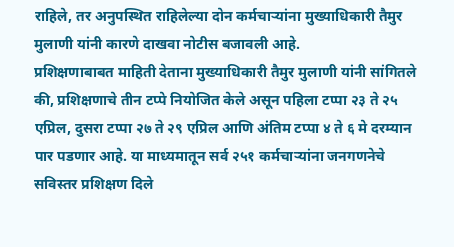राहिले, तर अनुपस्थित राहिलेल्या दोन कर्मचाऱ्यांना मुख्याधिकारी तैमुर मुलाणी यांनी कारणे दाखवा नोटीस बजावली आहे.
प्रशिक्षणाबाबत माहिती देताना मुख्याधिकारी तैमुर मुलाणी यांनी सांगितले की, प्रशिक्षणाचे तीन टप्पे नियोजित केले असून पहिला टप्पा २३ ते २५ एप्रिल, दुसरा टप्पा २७ ते २९ एप्रिल आणि अंतिम टप्पा ४ ते ६ मे दरम्यान पार पडणार आहे. या माध्यमातून सर्व २५१ कर्मचाऱ्यांना जनगणनेचे सविस्तर प्रशिक्षण दिले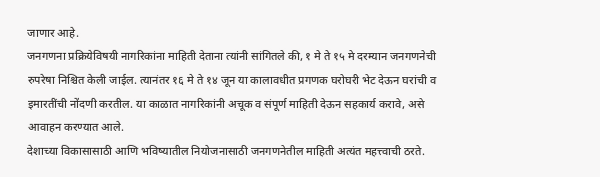जाणार आहे.
जनगणना प्रक्रियेविषयी नागरिकांना माहिती देताना त्यांनी सांगितले की, १ मे ते १५ मे दरम्यान जनगणनेची रुपरेषा निश्चित केली जाईल. त्यानंतर १६ मे ते १४ जून या कालावधीत प्रगणक घरोघरी भेट देऊन घरांची व इमारतींची नोंदणी करतील. या काळात नागरिकांनी अचूक व संपूर्ण माहिती देऊन सहकार्य करावे, असे आवाहन करण्यात आले.
देशाच्या विकासासाठी आणि भविष्यातील नियोजनासाठी जनगणनेतील माहिती अत्यंत महत्त्वाची ठरते.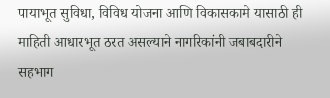पायाभूत सुविधा, विविध योजना आणि विकासकामे यासाठी ही माहिती आधारभूत ठरत असल्याने नागरिकांनी जबाबदारीने सहभाग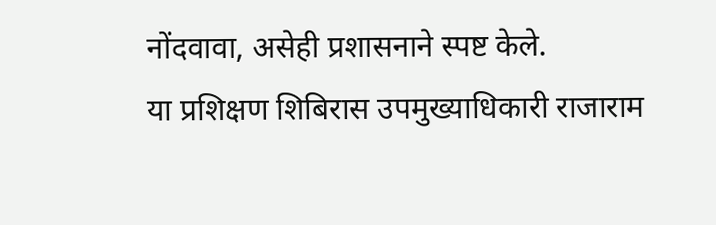नोंदवावा, असेही प्रशासनाने स्पष्ट केले.
या प्रशिक्षण शिबिरास उपमुख्याधिकारी राजाराम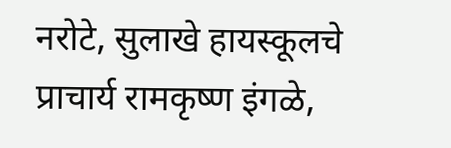नरोटे, सुलाखे हायस्कूलचे प्राचार्य रामकृष्ण इंगळे,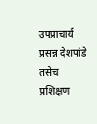उपप्राचार्य प्रसन्न देशपांडे तसेच प्रशिक्षण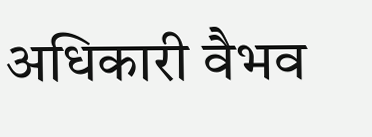अधिकारी वैभव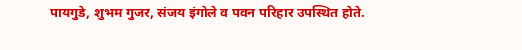पायगुडे, शुभम गुजर, संजय इंगोले व पवन परिहार उपस्थित होते.